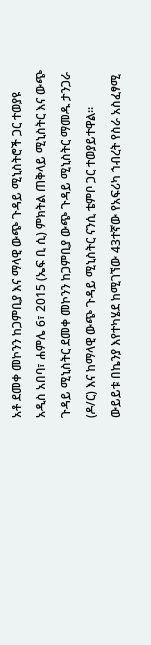አቶ ደመቀ መኮንን ከጋምቢያ እና ማላዊ ውጭ ጉዳይ ሚኒስትሮች ጋር ተወያዩ
አዲስ አበባ፣ ሐምሌ 6፣ 2015 (ኤፍ ቢ ሲ) ምክትል ጠቅላይ ሚኒስትር እና ውጭ ጉዳይ ሚኒስትር ደመቀ መኮንን ከጋምቢያ ውጭ ጉዳይ ሚኒስትር ማመዱ ታንጋራ (ዶ/ር) እና ከማላዊ ውጭ ጉዳይ ሚኒስትር ናንሲ ቴምቦ ጋር ተወያይተዋል፡፡
ውይይቱ በኬንያ እየተካሄደ ከሚገኘው 43ተኛው የአፍሪካ ኀብረት የስራ አስፈፃሚ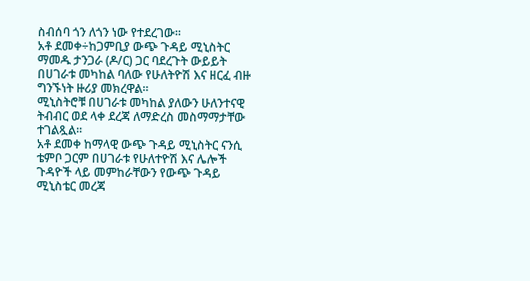ስብሰባ ጎን ለጎን ነው የተደረገው፡፡
አቶ ደመቀ÷ከጋምቢያ ውጭ ጉዳይ ሚኒስትር ማመዱ ታንጋራ (ዶ/ር) ጋር ባደረጉት ውይይት በሀገራቱ መካከል ባለው የሁለትዮሽ እና ዘርፈ ብዙ ግንኙነት ዙሪያ መክረዋል፡፡
ሚኒስትሮቹ በሀገራቱ መካከል ያለውን ሁለንተናዊ ትብብር ወደ ላቀ ደረጃ ለማድረስ መስማማታቸው ተገልጿል፡፡
አቶ ደመቀ ከማላዊ ውጭ ጉዳይ ሚኒስትር ናንሲ ቴምቦ ጋርም በሀገራቱ የሁለተዮሽ እና ሌሎች ጉዳዮች ላይ መምከራቸውን የውጭ ጉዳይ ሚኒስቴር መረጃ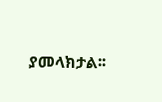ያመላክታል፡፡